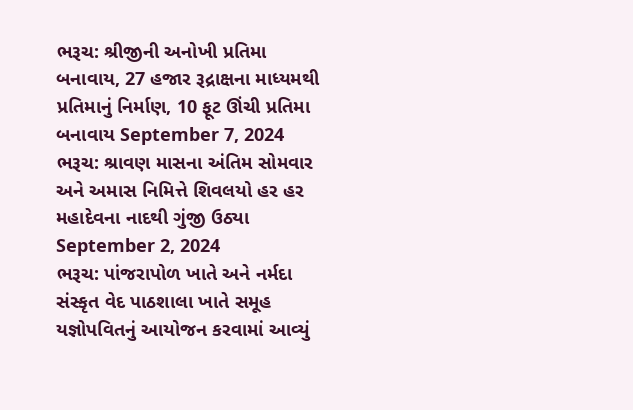ભરૂચ: શ્રીજીની અનોખી પ્રતિમા બનાવાય, 27 હજાર રૂદ્રાક્ષના માધ્યમથી પ્રતિમાનું નિર્માણ, 10 ફૂટ ઊંચી પ્રતિમા બનાવાય September 7, 2024
ભરૂચ: શ્રાવણ માસના અંતિમ સોમવાર અને અમાસ નિમિત્તે શિવલયો હર હર મહાદેવના નાદથી ગુંજી ઉઠ્યા September 2, 2024
ભરૂચ: પાંજરાપોળ ખાતે અને નર્મદા સંસ્કૃત વેદ પાઠશાલા ખાતે સમૂહ યજ્ઞોપવિતનું આયોજન કરવામાં આવ્યું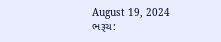August 19, 2024
ભરૂચ: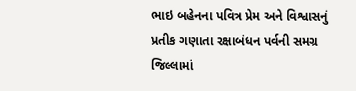ભાઇ બહેનના પવિત્ર પ્રેમ અને વિશ્વાસનું પ્રતીક ગણાતા રક્ષાબંધન પર્વની સમગ્ર જિલ્લામાં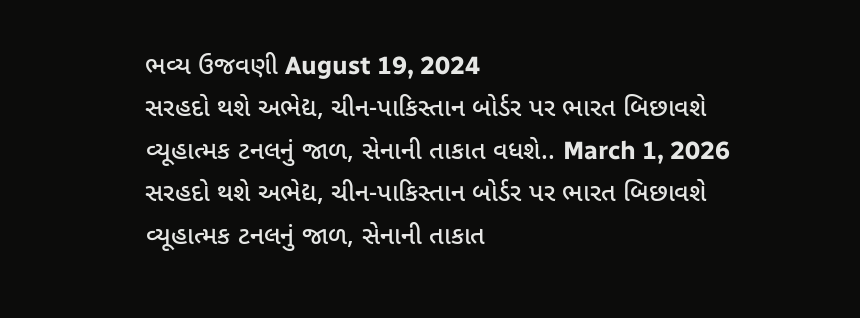ભવ્ય ઉજવણી August 19, 2024
સરહદો થશે અભેદ્ય, ચીન-પાકિસ્તાન બોર્ડર પર ભારત બિછાવશે વ્યૂહાત્મક ટનલનું જાળ, સેનાની તાકાત વધશે.. March 1, 2026
સરહદો થશે અભેદ્ય, ચીન-પાકિસ્તાન બોર્ડર પર ભારત બિછાવશે વ્યૂહાત્મક ટનલનું જાળ, સેનાની તાકાત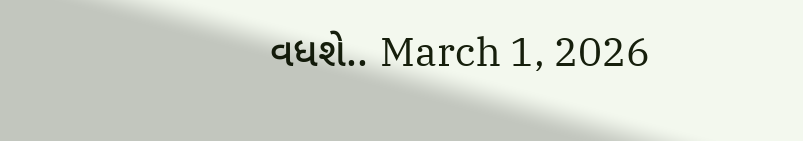વધશે.. March 1, 2026